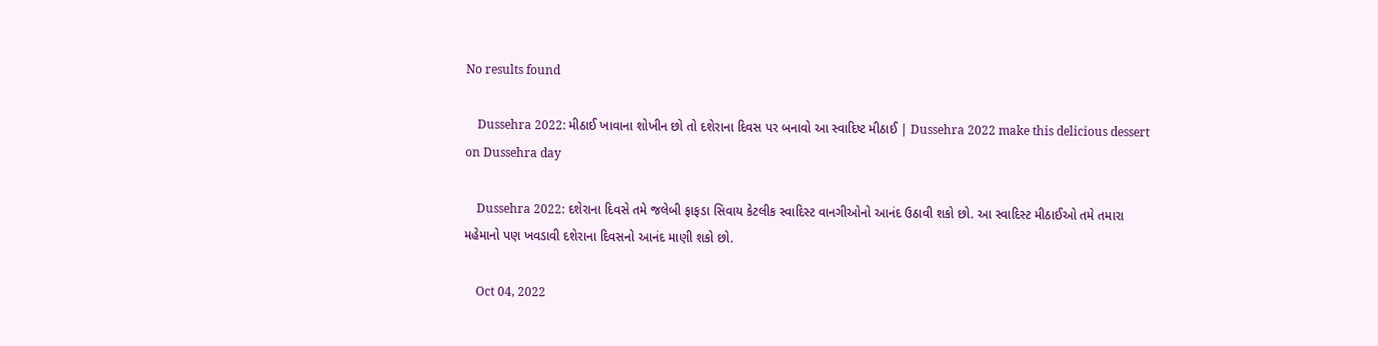No results found

    Dussehra 2022: મીઠાઈ ખાવાના શોખીન છો તો દશેરાના દિવસ પર બનાવો આ સ્વાદિષ્ટ મીઠાઈ | Dussehra 2022 make this delicious dessert on Dussehra day

    Dussehra 2022: દશેરાના દિવસે તમે જલેબી ફાફડા સિવાય કેટલીક સ્વાદિસ્ટ વાનગીઓનો આનંદ ઉઠાવી શકો છો. આ સ્વાદિસ્ટ મીઠાઈઓ તમે તમારા મહેમાનો પણ ખવડાવી દશેરાના દિવસનો આનંદ માણી શકો છો.

    Oct 04, 2022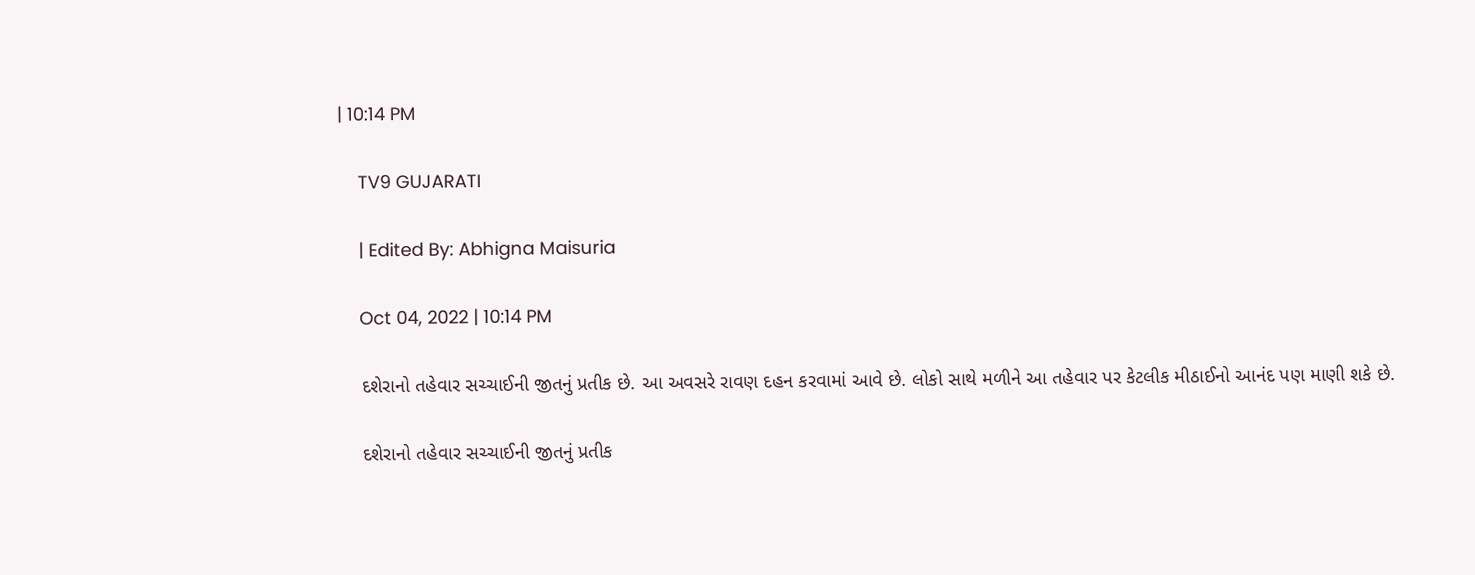| 10:14 PM

    TV9 GUJARATI

    | Edited By: Abhigna Maisuria

    Oct 04, 2022 | 10:14 PM

    દશેરાનો તહેવાર સચ્ચાઈની જીતનું પ્રતીક છે. આ અવસરે રાવણ દહન કરવામાં આવે છે. લોકો સાથે મળીને આ તહેવાર પર કેટલીક મીઠાઈનો આનંદ પણ માણી શકે છે.

    દશેરાનો તહેવાર સચ્ચાઈની જીતનું પ્રતીક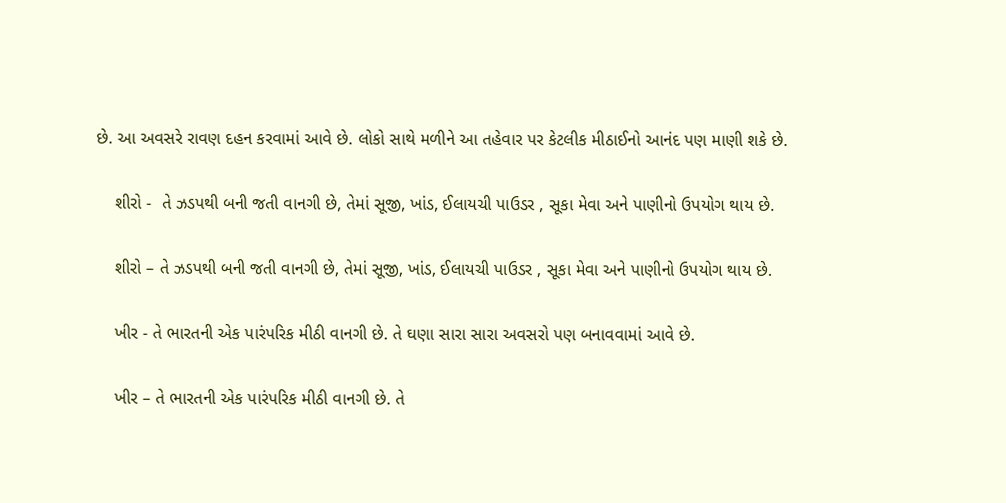છે. આ અવસરે રાવણ દહન કરવામાં આવે છે. લોકો સાથે મળીને આ તહેવાર પર કેટલીક મીઠાઈનો આનંદ પણ માણી શકે છે.

    શીરો -  તે ઝડપથી બની જતી વાનગી છે, તેમાં સૂજી, ખાંડ, ઈલાયચી પાઉડર , સૂકા મેવા અને પાણીનો ઉપયોગ થાય છે.

    શીરો – તે ઝડપથી બની જતી વાનગી છે, તેમાં સૂજી, ખાંડ, ઈલાયચી પાઉડર , સૂકા મેવા અને પાણીનો ઉપયોગ થાય છે.

    ખીર - તે ભારતની એક પારંપરિક મીઠી વાનગી છે. તે ઘણા સારા સારા અવસરો પણ બનાવવામાં આવે છે.

    ખીર – તે ભારતની એક પારંપરિક મીઠી વાનગી છે. તે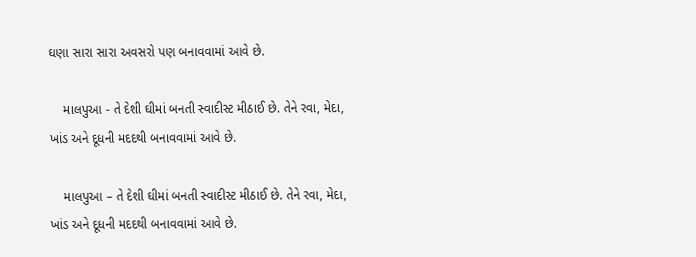ઘણા સારા સારા અવસરો પણ બનાવવામાં આવે છે.

    માલપુઆ - તે દેશી ઘીમાં બનતી સ્વાદીસ્ટ મીઠાઈ છે. તેને રવા, મેદા, ખાંડ અને દૂધની મદદથી બનાવવામાં આવે છે.

    માલપુઆ – તે દેશી ઘીમાં બનતી સ્વાદીસ્ટ મીઠાઈ છે. તેને રવા, મેદા, ખાંડ અને દૂધની મદદથી બનાવવામાં આવે છે.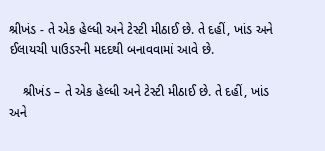શ્રીખંડ - તે એક હેલ્ધી અને ટેસ્ટી મીઠાઈ છે. તે દહીં, ખાંડ અને ઈલાયચી પાઉડરની મદદથી બનાવવામાં આવે છે.

    શ્રીખંડ – તે એક હેલ્ધી અને ટેસ્ટી મીઠાઈ છે. તે દહીં, ખાંડ અને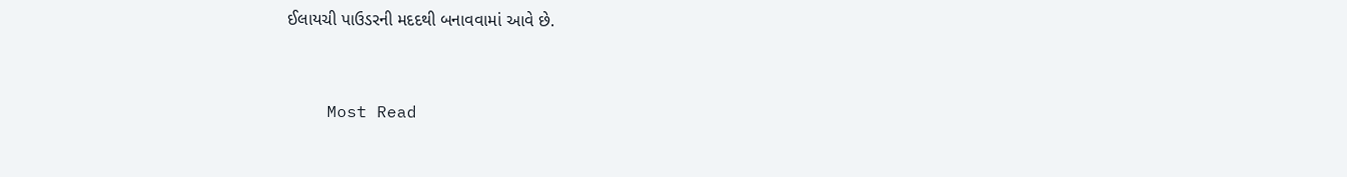ઈલાયચી પાઉડરની મદદથી બનાવવામાં આવે છે.


    Most Read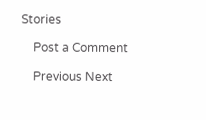Stories

    Post a Comment

    Previous Next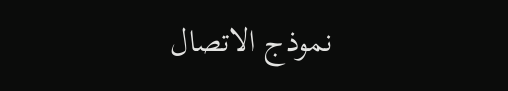نموذج الاتصال